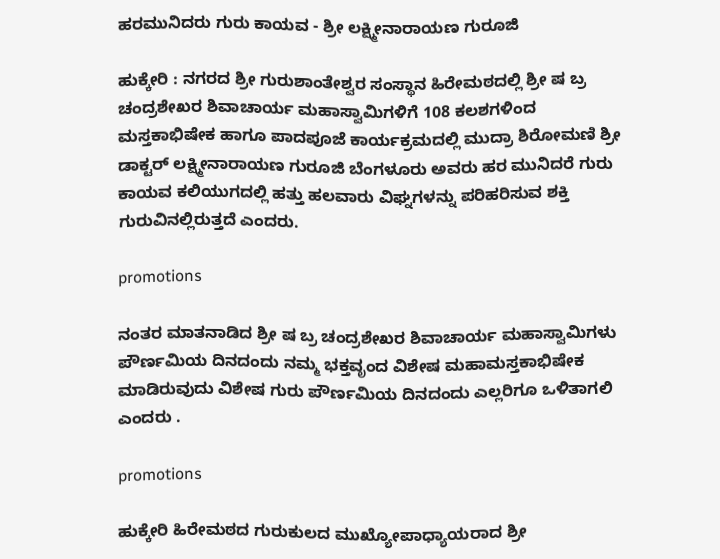ಹರಮುನಿದರು ಗುರು ಕಾಯವ - ಶ್ರೀ ಲಕ್ಷ್ಮೀನಾರಾಯಣ ಗುರೂಜಿ

ಹುಕ್ಕೇರಿ : ನಗರದ ಶ್ರೀ ಗುರುಶಾಂತೇಶ್ವರ ಸಂಸ್ಥಾನ ಹಿರೇಮಠದಲ್ಲಿ ಶ್ರೀ ಷ ಬ್ರ ಚಂದ್ರಶೇಖರ ಶಿವಾಚಾರ್ಯ ಮಹಾಸ್ವಾಮಿಗಳಿಗೆ 108 ಕಲಶಗಳಿಂದ ಮಸ್ತಕಾಭಿಷೇಕ ಹಾಗೂ ಪಾದಪೂಜೆ ಕಾರ್ಯಕ್ರಮದಲ್ಲಿ ಮುದ್ರಾ ಶಿರೋಮಣಿ ಶ್ರೀ ಡಾಕ್ಟರ್ ಲಕ್ಷ್ಮೀನಾರಾಯಣ ಗುರೂಜಿ ಬೆಂಗಳೂರು ಅವರು ಹರ ಮುನಿದರೆ ಗುರು ಕಾಯವ ಕಲಿಯುಗದಲ್ಲಿ ಹತ್ತು ಹಲವಾರು ವಿಘ್ನಗಳನ್ನು ಪರಿಹರಿಸುವ ಶಕ್ತಿ ಗುರುವಿನಲ್ಲಿರುತ್ತದೆ ಎಂದರು.

promotions

ನಂತರ ಮಾತನಾಡಿದ ಶ್ರೀ ಷ ಬ್ರ ಚಂದ್ರಶೇಖರ ಶಿವಾಚಾರ್ಯ ಮಹಾಸ್ವಾಮಿಗಳು ಪೌರ್ಣಮಿಯ ದಿನದಂದು ನಮ್ಮ ಭಕ್ತವೃಂದ ವಿಶೇಷ ಮಹಾಮಸ್ತಕಾಭಿಷೇಕ ಮಾಡಿರುವುದು ವಿಶೇಷ ಗುರು ಪೌರ್ಣಮಿಯ ದಿನದಂದು ಎಲ್ಲರಿಗೂ ಒಳಿತಾಗಲಿ ಎಂದರು .

promotions

ಹುಕ್ಕೇರಿ ಹಿರೇಮಠದ ಗುರುಕುಲದ ಮುಖ್ಯೋಪಾಧ್ಯಾಯರಾದ ಶ್ರೀ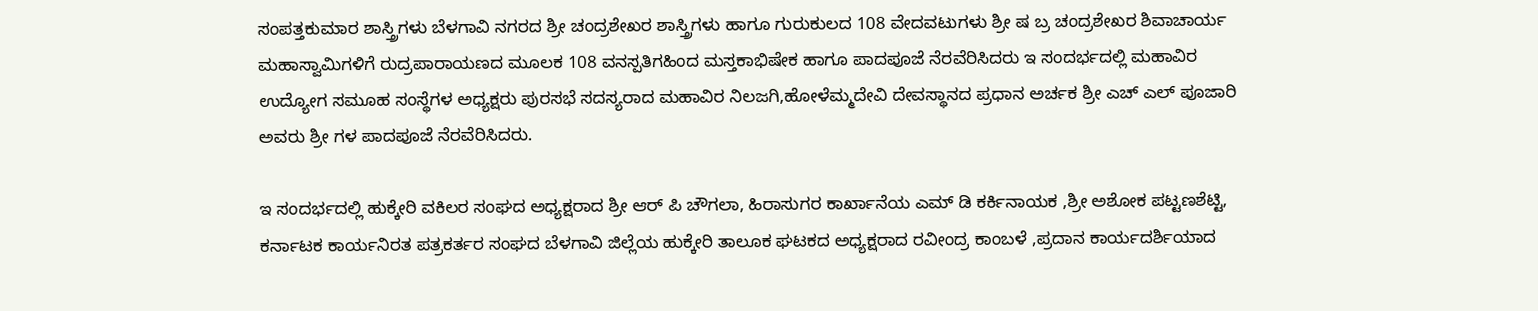ಸಂಪತ್ತಕುಮಾರ ಶಾಸ್ತ್ರಿಗಳು ಬೆಳಗಾವಿ ನಗರದ ಶ್ರೀ ಚಂದ್ರಶೇಖರ ಶಾಸ್ತ್ರಿಗಳು ಹಾಗೂ ಗುರುಕುಲದ 108 ವೇದವಟುಗಳು ಶ್ರೀ ಷ ಬ್ರ ಚಂದ್ರಶೇಖರ ಶಿವಾಚಾರ್ಯ ಮಹಾಸ್ವಾಮಿಗಳಿಗೆ ರುದ್ರಪಾರಾಯಣದ ಮೂಲಕ 108 ವನಸ್ಪತಿಗಹಿಂದ ಮಸ್ತಕಾಭಿಷೇಕ ಹಾಗೂ ಪಾದಪೂಜೆ ನೆರವೆರಿಸಿದರು ಇ ಸಂದರ್ಭದಲ್ಲಿ ಮಹಾವಿರ ಉದ್ಯೋಗ ಸಮೂಹ ಸಂಸ್ಥೆಗಳ ಅಧ್ಯಕ್ಷರು ಪುರಸಭೆ ಸದಸ್ಯರಾದ ಮಹಾವಿರ ನಿಲಜಗಿ,ಹೋಳೆಮ್ಮದೇವಿ ದೇವಸ್ಥಾನದ ಪ್ರಧಾನ ಅರ್ಚಕ ಶ್ರೀ ಎಚ್ ಎಲ್ ಪೂಜಾರಿ ಅವರು ಶ್ರೀ ಗಳ ಪಾದಪೂಜೆ ನೆರವೆರಿಸಿದರು.

ಇ ಸಂದರ್ಭದಲ್ಲಿ ಹುಕ್ಕೇರಿ ವಕಿಲರ ಸಂಘದ ಅಧ್ಯಕ್ಷರಾದ ಶ್ರೀ ಆರ್ ಪಿ ಚೌಗಲಾ, ಹಿರಾಸುಗರ ಕಾರ್ಖಾನೆಯ ಎಮ್ ಡಿ ಕರ್ಕಿನಾಯಕ ,ಶ್ರೀ ಅಶೋಕ ಪಟ್ಟಣಶೆಟ್ಟಿ, ಕರ್ನಾಟಕ ಕಾರ್ಯನಿರತ ಪತ್ರಕರ್ತರ ಸಂಘದ ಬೆಳಗಾವಿ ಜಿಲ್ಲೆಯ ಹುಕ್ಕೇರಿ ತಾಲೂಕ ಘಟಕದ ಅಧ್ಯಕ್ಷರಾದ ರವೀಂದ್ರ ಕಾಂಬಳೆ ,ಪ್ರದಾನ ಕಾರ್ಯದರ್ಶಿಯಾದ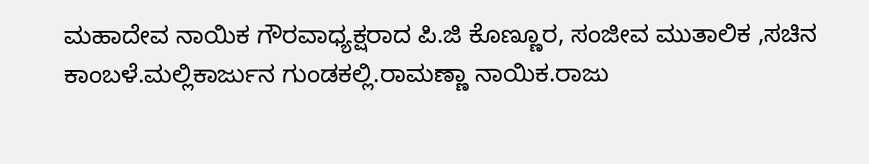ಮಹಾದೇವ ನಾಯಿಕ ಗೌರವಾಧ್ಯಕ್ಷರಾದ ಪಿ.ಜಿ ಕೊಣ್ಣೂರ, ಸಂಜೀವ ಮುತಾಲಿಕ ,ಸಚಿನ ಕಾಂಬಳೆ.ಮಲ್ಲಿಕಾರ್ಜುನ ಗುಂಡಕಲ್ಲಿ.ರಾಮಣ್ಣಾ ನಾಯಿಕ.ರಾಜು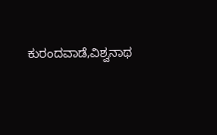ಕುರಂದವಾಡೆ,ವಿಶ್ವನಾಥ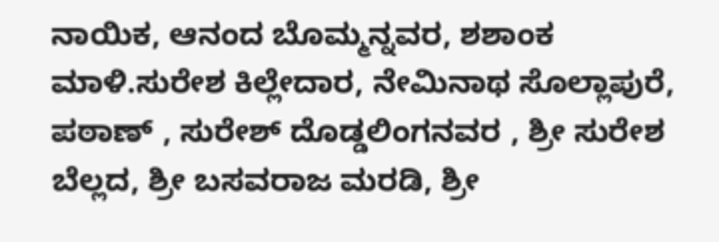ನಾಯಿಕ, ಆನಂದ ಬೊಮ್ಮನ್ನವರ, ಶಶಾಂಕ ಮಾಳಿ.ಸುರೇಶ ಕಿಲ್ಲೇದಾರ, ನೇಮಿನಾಥ ಸೊಲ್ಲಾಪುರೆ, ಪಠಾಣ್ , ಸುರೇಶ್ ದೊಡ್ಡಲಿಂಗನವರ , ಶ್ರೀ ಸುರೇಶ ಬೆಲ್ಲದ, ಶ್ರೀ ಬಸವರಾಜ ಮರಡಿ, ಶ್ರೀ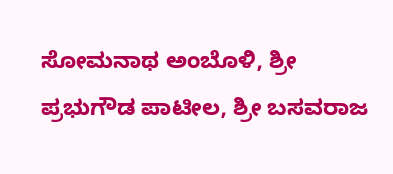ಸೋಮನಾಥ ಅಂಬೊಳಿ, ಶ್ರೀ ಪ್ರಭುಗೌಡ ಪಾಟೀಲ, ಶ್ರೀ ಬಸವರಾಜ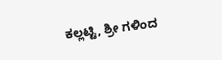ಕಲ್ಲಟ್ಟಿ, ಶ್ರೀ ಗಳಿಂದ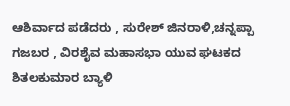ಆಶಿರ್ವಾದ ಪಡೆದರು , ಸುರೇಶ್ ಜಿನರಾಳಿ,ಚನ್ನಪ್ಪಾ ಗಜಬರ , ವಿರಶೈವ ಮಹಾಸಭಾ ಯುವ ಘಟಕದ ಶಿತಲಕುಮಾರ ಬ್ಯಾಳಿ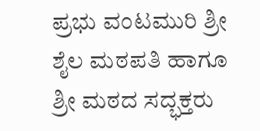ಪ್ರಭು ವಂಟಮುರಿ ಶ್ರೀ ಶೈಲ ಮಠಪತಿ ಹಾಗೂ ಶ್ರೀ ಮಠದ ಸದ್ಭಕ್ತರು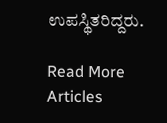ಉಪಸ್ಥಿತರಿದ್ದರು.

Read More Articles